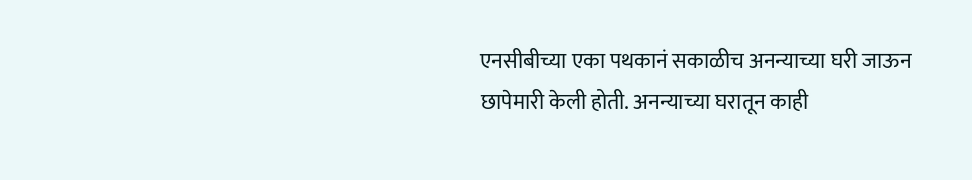एनसीबीच्या एका पथकानं सकाळीच अनन्याच्या घरी जाऊन छापेमारी केली होती. अनन्याच्या घरातून काही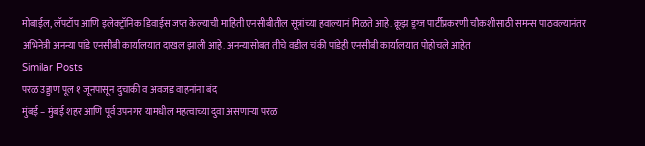मोबाईल, लॅपटॉप आणि इलेक्ट्रॉनिक डिवाईस जप्त केल्याची माहिती एनसीबीतील सूत्रांच्या हवाल्यानं मिळते आहे. क्रूझ ड्रग्ज पार्टीप्रकरणी चौकशीसाठी समन्स पाठवल्यानंतर अभिनेत्री अनन्या पांडे एनसीबी कार्यालयात दाखल झाली आहे. अनन्यासोबत तीचे वडील चंकी पांडेही एनसीबी कार्यालयात पोहोचले आहेत
Similar Posts
परळ उड्डाण पूल १ जूनपासून दुचाकी व अवजड वाहनांना बंद
मुंबई – मुंबई शहर आणि पूर्व उपनगर यामधील महत्वाच्या दुवा असणाऱ्या परळ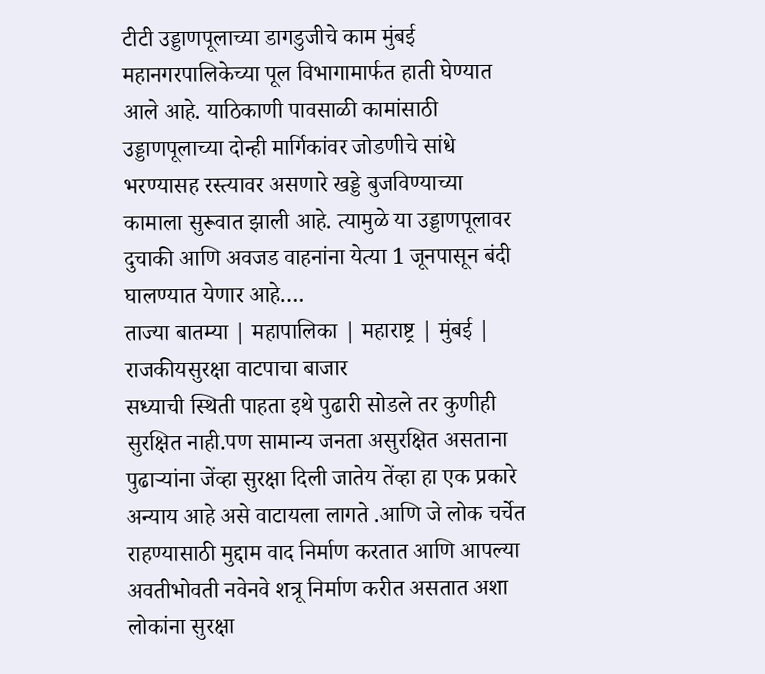टीटी उड्डाणपूलाच्या डागडुजीचे काम मुंबई महानगरपालिकेच्या पूल विभागामार्फत हाती घेण्यात आले आहे. याठिकाणी पावसाळी कामांसाठी उड्डाणपूलाच्या दोन्ही मार्गिकांवर जोडणीचे सांधे भरण्यासह रस्त्यावर असणारे खड्डे बुजविण्याच्या कामाला सुरूवात झाली आहे. त्यामुळे या उड्डाणपूलावर दुचाकी आणि अवजड वाहनांना येत्या 1 जूनपासून बंदी घालण्यात येणार आहे….
ताज्या बातम्या | महापालिका | महाराष्ट्र | मुंबई | राजकीयसुरक्षा वाटपाचा बाजार
सध्याची स्थिती पाहता इथे पुढारी सोडले तर कुणीही सुरक्षित नाही.पण सामान्य जनता असुरक्षित असताना पुढाऱ्यांना जेंव्हा सुरक्षा दिली जातेय तेंव्हा हा एक प्रकारे अन्याय आहे असे वाटायला लागते .आणि जे लोक चर्चेत राहण्यासाठी मुद्दाम वाद निर्माण करतात आणि आपल्या अवतीभोवती नवेनवे शत्रू निर्माण करीत असतात अशा लोकांना सुरक्षा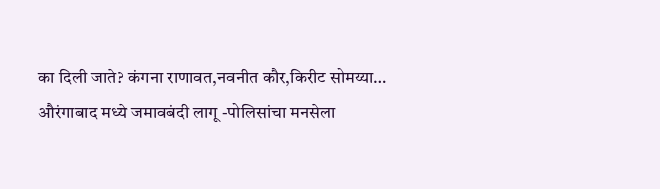का दिली जाते? कंगना राणावत,नवनीत कौर,किरीट सोमय्या…
औरंगाबाद मध्ये जमावबंदी लागू -पोलिसांचा मनसेला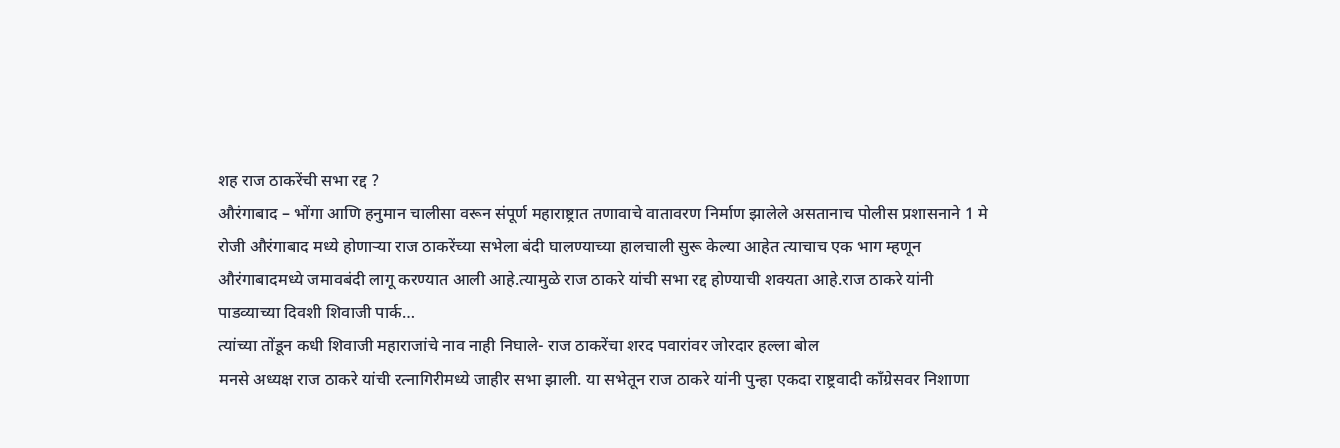शह राज ठाकरेंची सभा रद्द ?
औरंगाबाद – भोंगा आणि हनुमान चालीसा वरून संपूर्ण महाराष्ट्रात तणावाचे वातावरण निर्माण झालेले असतानाच पोलीस प्रशासनाने 1 मे रोजी औरंगाबाद मध्ये होणाऱ्या राज ठाकरेंच्या सभेला बंदी घालण्याच्या हालचाली सुरू केल्या आहेत त्याचाच एक भाग म्हणून औरंगाबादमध्ये जमावबंदी लागू करण्यात आली आहे.त्यामुळे राज ठाकरे यांची सभा रद्द होण्याची शक्यता आहे.राज ठाकरे यांनी पाडव्याच्या दिवशी शिवाजी पार्क…
त्यांच्या तोंडून कधी शिवाजी महाराजांचे नाव नाही निघाले- राज ठाकरेंचा शरद पवारांवर जोरदार हल्ला बोल
मनसे अध्यक्ष राज ठाकरे यांची रत्नागिरीमध्ये जाहीर सभा झाली. या सभेतून राज ठाकरे यांनी पुन्हा एकदा राष्ट्रवादी काँग्रेसवर निशाणा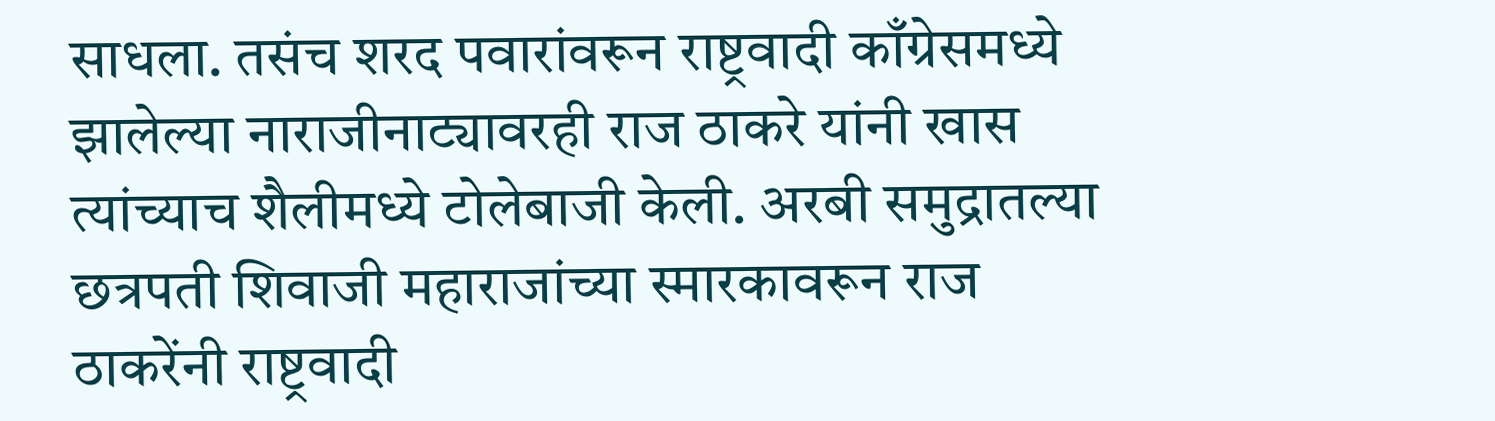साधला. तसंच शरद पवारांवरून राष्ट्रवादी काँग्रेसमध्ये झालेल्या नाराजीनाट्यावरही राज ठाकरे यांनी खास त्यांच्याच शैलीमध्ये टोलेबाजी केली. अरबी समुद्रातल्या छत्रपती शिवाजी महाराजांच्या स्मारकावरून राज ठाकरेंनी राष्ट्रवादी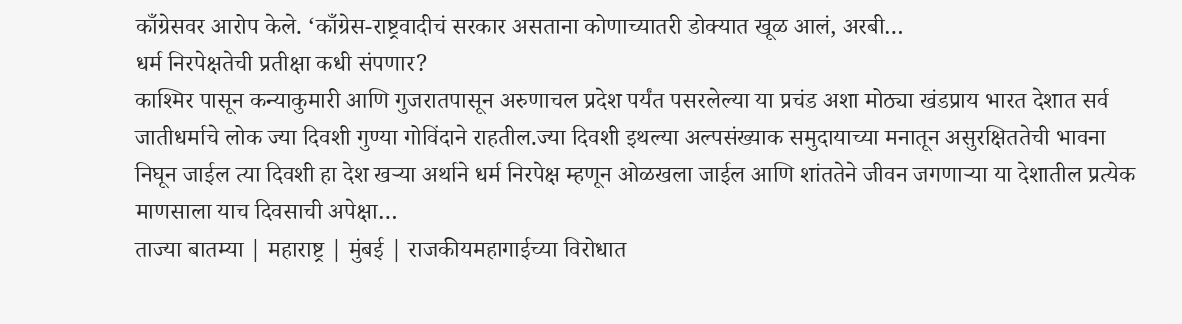काँग्रेसवर आरोप केले. ‘काँग्रेस-राष्ट्रवादीचं सरकार असताना कोणाच्यातरी डोक्यात खूळ आलं, अरबी…
धर्म निरपेक्षतेची प्रतीक्षा कधी संपणार?
काश्मिर पासून कन्याकुमारी आणि गुजरातपासून अरुणाचल प्रदेश पर्यंत पसरलेल्या या प्रचंड अशा मोठ्या खंडप्राय भारत देशात सर्व जातीधर्माचे लोक ज्या दिवशी गुण्या गोविंदाने राहतील.ज्या दिवशी इथल्या अल्पसंख्याक समुदायाच्या मनातून असुरक्षिततेची भावना निघून जाईल त्या दिवशी हा देश खऱ्या अर्थाने धर्म निरपेक्ष म्हणून ओळखला जाईल आणि शांततेने जीवन जगणाऱ्या या देशातील प्रत्येक माणसाला याच दिवसाची अपेक्षा…
ताज्या बातम्या | महाराष्ट्र | मुंबई | राजकीयमहागाईच्या विरोधात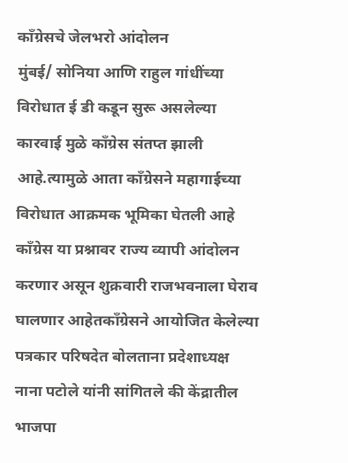काँग्रेसचे जेलभरो आंदोलन
मुंबई/ सोनिया आणि राहुल गांधींच्या विरोधात ई डी कडून सुरू असलेल्या कारवाई मुळे काँग्रेस संतप्त झाली आहे.त्यामुळे आता काँग्रेसने महागाईच्या विरोधात आक्रमक भूमिका घेतली आहे काँग्रेस या प्रश्नावर राज्य व्यापी आंदोलन करणार असून शुक्रवारी राजभवनाला घेराव घालणार आहेतकाँग्रेसने आयोजित केलेल्या पत्रकार परिषदेत बोलताना प्रदेशाध्यक्ष नाना पटोले यांनी सांगितले की केंद्रातील भाजपा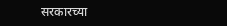सरकारच्या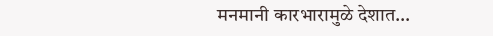मनमानी कारभारामुळे देशात…